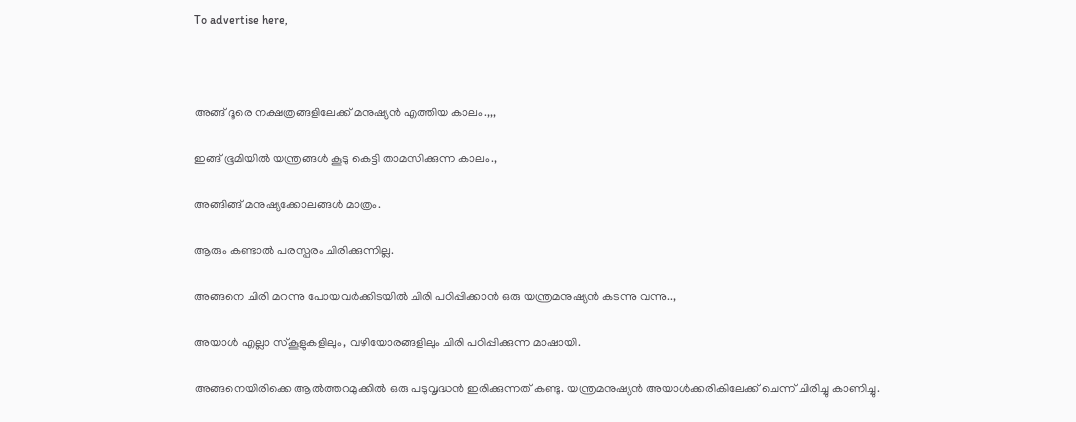To advertise here,



അങ്ങ് ദൂരെ നക്ഷത്രങ്ങളിലേക്ക് മനുഷ്യൻ എത്തിയ കാലം.,,,

ഇങ്ങ് ഭൂമിയിൽ യന്ത്രങ്ങൾ കൂടു കെട്ടി താമസിക്കുന്ന കാലം.,

അങ്ങിങ്ങ് മനുഷ്യക്കോലങ്ങൾ മാത്രം.

ആരും കണ്ടാൽ പരസ്പരം ചിരിക്കുന്നില്ല.

അങ്ങനെ ചിരി മറന്നു പോയവർക്കിടയിൽ ചിരി പഠിപ്പിക്കാൻ ഒരു യന്ത്രമനുഷ്യൻ കടന്നു വന്നു..,

അയാൾ എല്ലാ സ്‌കൂളുകളിലും, വഴിയോരങ്ങളിലും ചിരി പഠിപ്പിക്കുന്ന മാഷായി.

അങ്ങനെയിരിക്കെ ആൽത്തറമുക്കിൽ ഒരു പടുവൃദ്ധൻ ഇരിക്കുന്നത് കണ്ടു. യന്ത്രമനുഷ്യൻ അയാൾക്കരികിലേക്ക് ചെന്ന് ചിരിച്ചു കാണിച്ചു.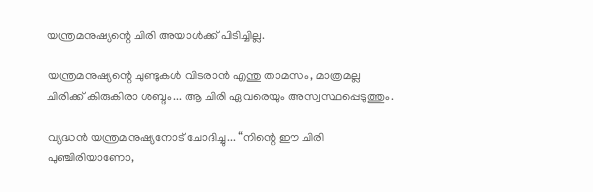യന്ത്രമനുഷ്യന്റെ ചിരി അയാൾക്ക് പിടിച്ചില്ല.

യന്ത്രമനുഷ്യന്റെ ചുണ്ടുകൾ വിടരാൻ എന്തു താമസം, മാത്രമല്ല ചിരിക്ക് കിരുകിരാ ശബ്ദം... ആ ചിരി ഏവരെയും അസ്വസ്ഥപ്പെടുത്തും.

വ്യദ്ധൻ യന്ത്രമനുഷ്യനോട് ചോദിച്ചു... “നിന്റെ ഈ ചിരി പുഞ്ചിരിയാണോ,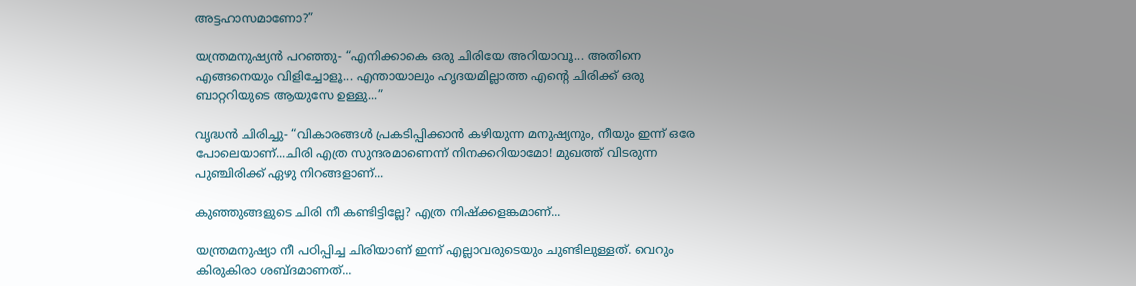അട്ടഹാസമാണോ?”

യന്ത്രമനുഷ്യൻ പറഞ്ഞു- “എനിക്കാകെ ഒരു ചിരിയേ അറിയാവൂ... അതിനെ എങ്ങനെയും വിളിച്ചോളൂ... എന്തായാലും ഹൃദയമില്ലാത്ത എന്റെ ചിരിക്ക് ഒരു ബാറ്ററിയുടെ ആയുസേ ഉള്ളു...”

വൃദ്ധൻ ചിരിച്ചു- “വികാരങ്ങൾ പ്രകടിപ്പിക്കാൻ കഴിയുന്ന മനുഷ്യനും, നീയും ഇന്ന് ഒരേ പോലെയാണ്...ചിരി എത്ര സുന്ദരമാണെന്ന് നിനക്കറിയാമോ! മുഖത്ത് വിടരുന്ന പുഞ്ചിരിക്ക് ഏഴു നിറങ്ങളാണ്...

കുഞ്ഞുങ്ങളുടെ ചിരി നീ കണ്ടിട്ടില്ലേ? എത്ര നിഷ്‌ക്കളങ്കമാണ്...

യന്ത്രമനുഷ്യാ നീ പഠിപ്പിച്ച ചിരിയാണ് ഇന്ന് എല്ലാവരുടെയും ചുണ്ടിലുള്ളത്. വെറും കിരുകിരാ ശബ്ദമാണത്...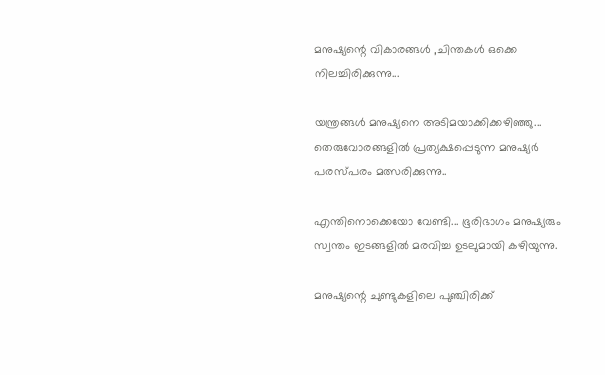മനുഷ്യന്റെ വികാരങ്ങൾ ,ചിന്തകൾ ഒക്കെ നിലച്ചിരിക്കുന്നു...

യന്ത്രങ്ങൾ മനുഷ്യനെ അടിമയാക്കിക്കഴിഞ്ഞു... തെരുവോരങ്ങളിൽ പ്രത്യക്ഷപ്പെടുന്ന മനുഷ്യർ പരസ്പരം മത്സരിക്കുന്നു..

എന്തിനൊക്കെയോ വേണ്ടി... ഭൂരിഭാഗം മനുഷ്യരും സ്വന്തം ഇടങ്ങളിൽ മരവിച്ച ഉടലുമായി കഴിയുന്നു.

മനുഷ്യന്റെ ചുണ്ടുകളിലെ പുഞ്ചിരിക്ക്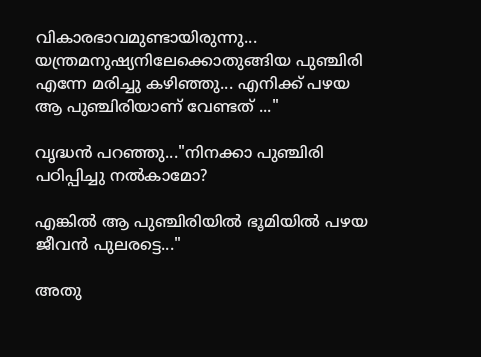വികാരഭാവമുണ്ടായിരുന്നു... യന്ത്രമനുഷ്യനിലേക്കൊതുങ്ങിയ പുഞ്ചിരി എന്നേ മരിച്ചു കഴിഞ്ഞു... എനിക്ക് പഴയ ആ പുഞ്ചിരിയാണ് വേണ്ടത് ..."

വൃദ്ധൻ പറഞ്ഞു..."നിനക്കാ പുഞ്ചിരി പഠിപ്പിച്ചു നൽകാമോ?

എങ്കിൽ ആ പുഞ്ചിരിയിൽ ഭൂമിയിൽ പഴയ ജീവൻ പുലരട്ടെ..."

അതു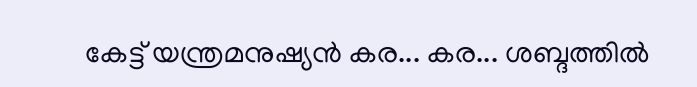കേട്ട് യന്ത്രമനുഷ്യൻ കര... കര... ശബ്ദത്തിൽ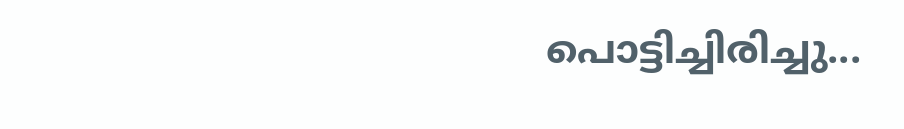പൊട്ടിച്ചിരിച്ചു...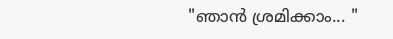"ഞാൻ ശ്രമിക്കാം... "